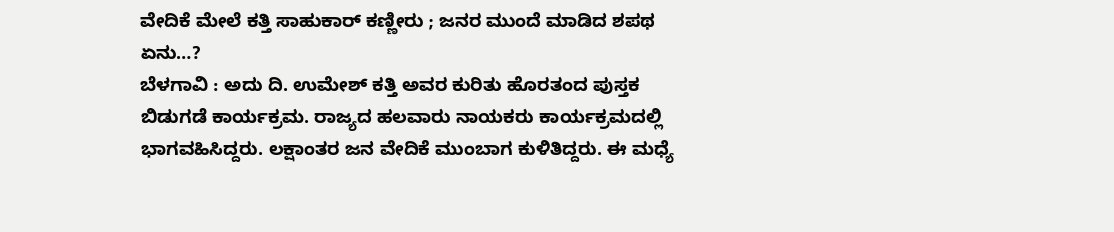ವೇದಿಕೆ ಮೇಲೆ ಕತ್ತಿ ಸಾಹುಕಾರ್ ಕಣ್ಣೀರು ; ಜನರ ಮುಂದೆ ಮಾಡಿದ ಶಪಥ ಏನು…?
ಬೆಳಗಾವಿ : ಅದು ದಿ. ಉಮೇಶ್ ಕತ್ತಿ ಅವರ ಕುರಿತು ಹೊರತಂದ ಪುಸ್ತಕ ಬಿಡುಗಡೆ ಕಾರ್ಯಕ್ರಮ. ರಾಜ್ಯದ ಹಲವಾರು ನಾಯಕರು ಕಾರ್ಯಕ್ರಮದಲ್ಲಿ ಭಾಗವಹಿಸಿದ್ದರು. ಲಕ್ಷಾಂತರ ಜನ ವೇದಿಕೆ ಮುಂಬಾಗ ಕುಳಿತಿದ್ದರು. ಈ ಮಧ್ಯೆ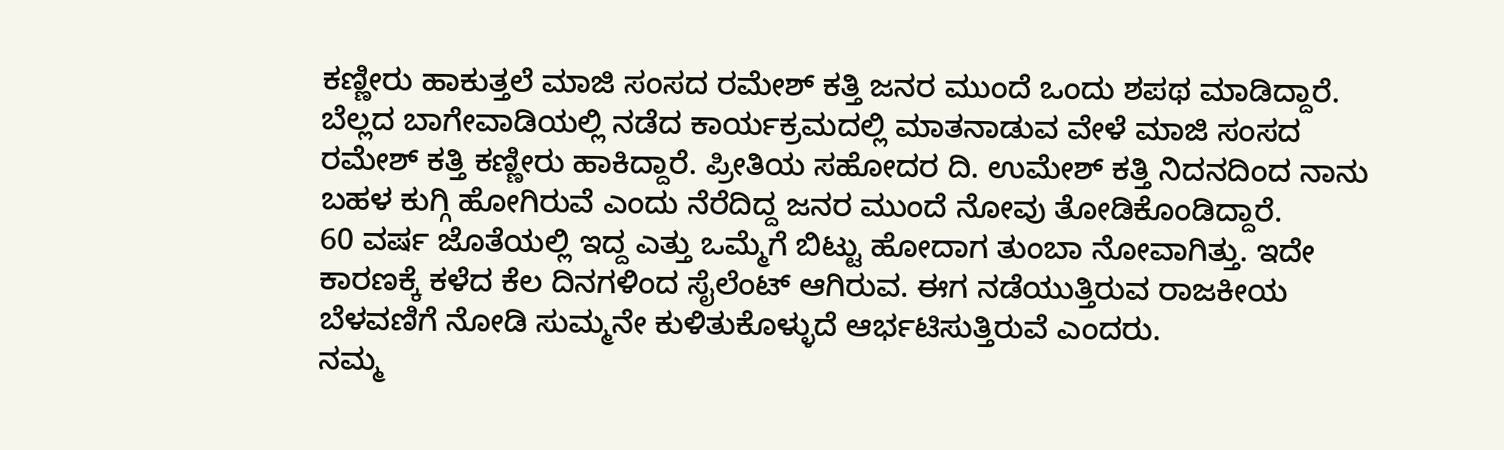ಕಣ್ಣೀರು ಹಾಕುತ್ತಲೆ ಮಾಜಿ ಸಂಸದ ರಮೇಶ್ ಕತ್ತಿ ಜನರ ಮುಂದೆ ಒಂದು ಶಪಥ ಮಾಡಿದ್ದಾರೆ.
ಬೆಲ್ಲದ ಬಾಗೇವಾಡಿಯಲ್ಲಿ ನಡೆದ ಕಾರ್ಯಕ್ರಮದಲ್ಲಿ ಮಾತನಾಡುವ ವೇಳೆ ಮಾಜಿ ಸಂಸದ ರಮೇಶ್ ಕತ್ತಿ ಕಣ್ಣೀರು ಹಾಕಿದ್ದಾರೆ. ಪ್ರೀತಿಯ ಸಹೋದರ ದಿ. ಉಮೇಶ್ ಕತ್ತಿ ನಿದನದಿಂದ ನಾನು ಬಹಳ ಕುಗ್ಗಿ ಹೋಗಿರುವೆ ಎಂದು ನೆರೆದಿದ್ದ ಜನರ ಮುಂದೆ ನೋವು ತೋಡಿಕೊಂಡಿದ್ದಾರೆ.
60 ವರ್ಷ ಜೊತೆಯಲ್ಲಿ ಇದ್ದ ಎತ್ತು ಒಮ್ಮೆಗೆ ಬಿಟ್ಟು ಹೋದಾಗ ತುಂಬಾ ನೋವಾಗಿತ್ತು. ಇದೇ ಕಾರಣಕ್ಕೆ ಕಳೆದ ಕೆಲ ದಿನಗಳಿಂದ ಸೈಲೆಂಟ್ ಆಗಿರುವ. ಈಗ ನಡೆಯುತ್ತಿರುವ ರಾಜಕೀಯ ಬೆಳವಣಿಗೆ ನೋಡಿ ಸುಮ್ಮನೇ ಕುಳಿತುಕೊಳ್ಳುದೆ ಆರ್ಭಟಿಸುತ್ತಿರುವೆ ಎಂದರು.
ನಮ್ಮ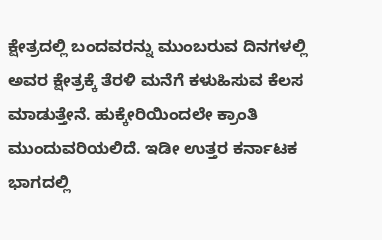ಕ್ಷೇತ್ರದಲ್ಲಿ ಬಂದವರನ್ನು ಮುಂಬರುವ ದಿನಗಳಲ್ಲಿ ಅವರ ಕ್ಷೇತ್ರಕ್ಕೆ ತೆರಳಿ ಮನೆಗೆ ಕಳುಹಿಸುವ ಕೆಲಸ ಮಾಡುತ್ತೇನೆ. ಹುಕ್ಕೇರಿಯಿಂದಲೇ ಕ್ರಾಂತಿ ಮುಂದುವರಿಯಲಿದೆ. ಇಡೀ ಉತ್ತರ ಕರ್ನಾಟಕ ಭಾಗದಲ್ಲಿ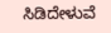ಸಿಡಿದೇಳುವೆ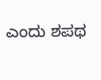ಎಂದು ಶಪಥ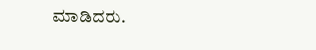ಮಾಡಿದರು.